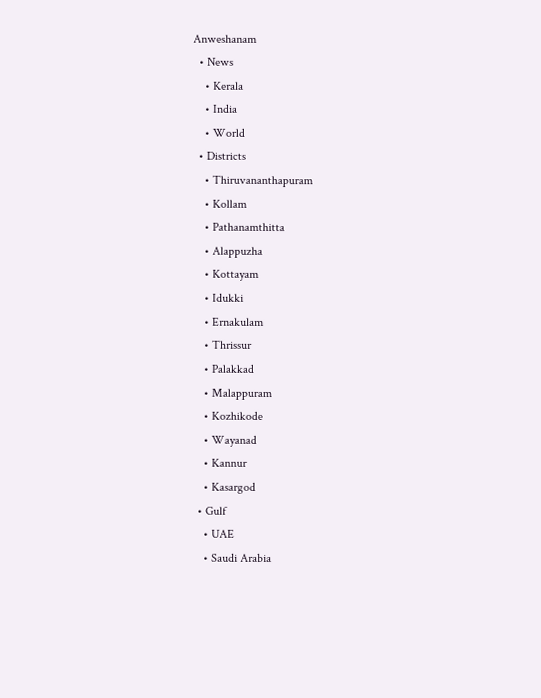Anweshanam
  • News
    • Kerala
    • India
    • World
  • Districts
    • Thiruvananthapuram
    • Kollam
    • Pathanamthitta
    • Alappuzha
    • Kottayam
    • Idukki
    • Ernakulam
    • Thrissur
    • Palakkad
    • Malappuram
    • Kozhikode
    • Wayanad
    • Kannur
    • Kasargod
  • Gulf
    • UAE
    • Saudi Arabia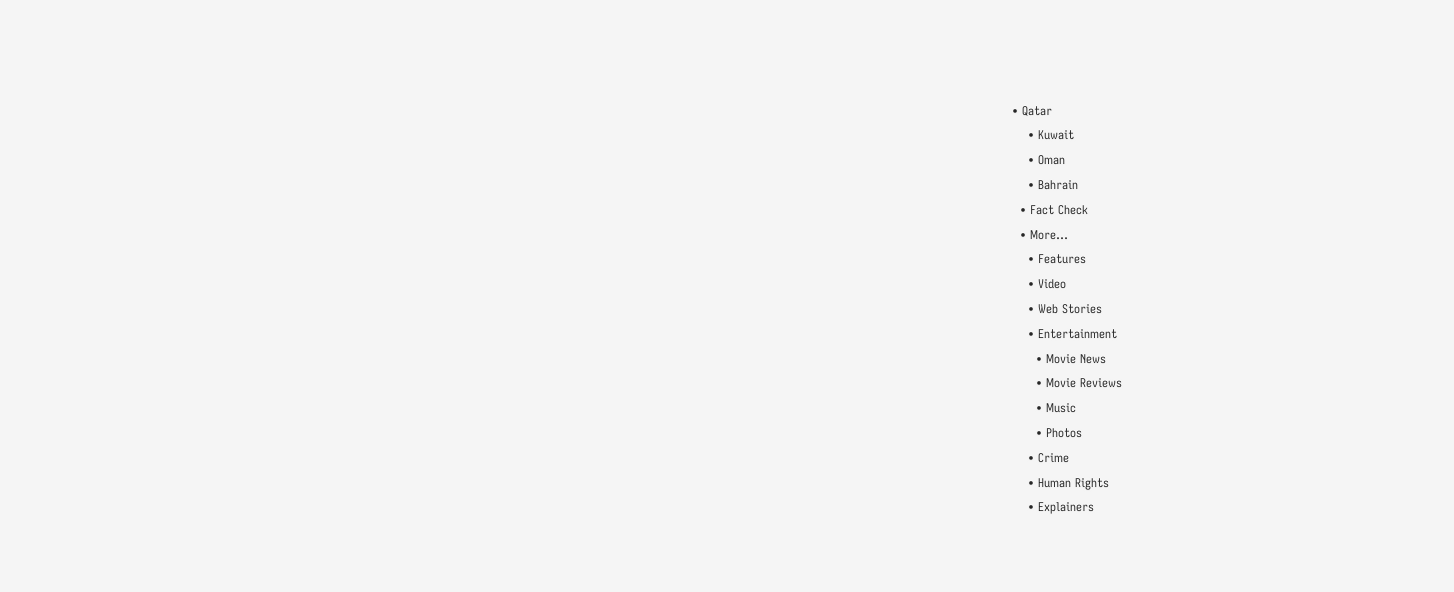• Qatar
    • Kuwait
    • Oman
    • Bahrain
  • Fact Check
  • More…
    • Features
    • Video
    • Web Stories
    • Entertainment
      • Movie News
      • Movie Reviews
      • Music
      • Photos
    • Crime
    • Human Rights
    • Explainers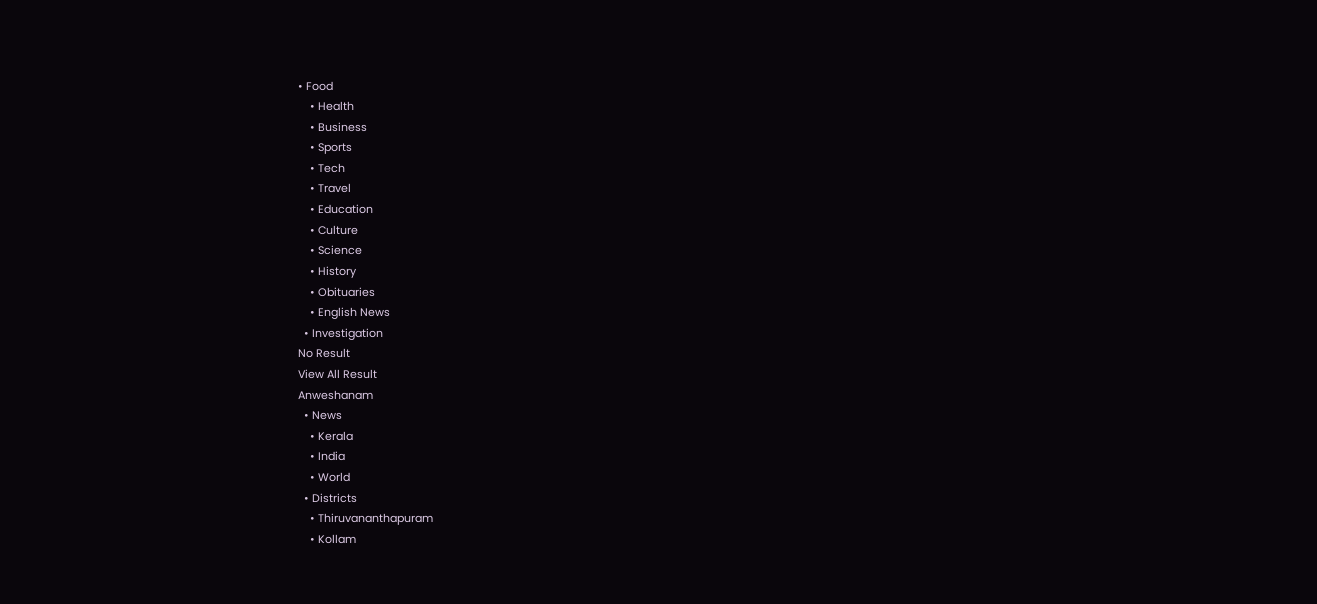• Food
    • Health
    • Business
    • Sports
    • Tech
    • Travel
    • Education
    • Culture
    • Science
    • History
    • Obituaries
    • English News
  • Investigation
No Result
View All Result
Anweshanam
  • News
    • Kerala
    • India
    • World
  • Districts
    • Thiruvananthapuram
    • Kollam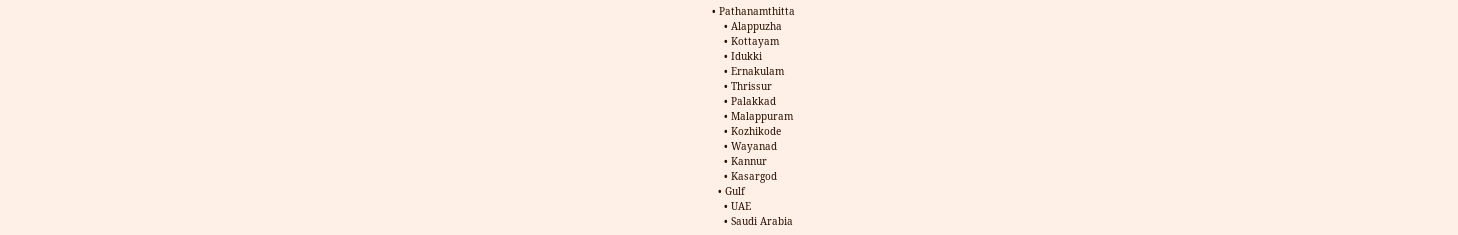• Pathanamthitta
    • Alappuzha
    • Kottayam
    • Idukki
    • Ernakulam
    • Thrissur
    • Palakkad
    • Malappuram
    • Kozhikode
    • Wayanad
    • Kannur
    • Kasargod
  • Gulf
    • UAE
    • Saudi Arabia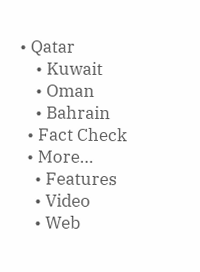• Qatar
    • Kuwait
    • Oman
    • Bahrain
  • Fact Check
  • More…
    • Features
    • Video
    • Web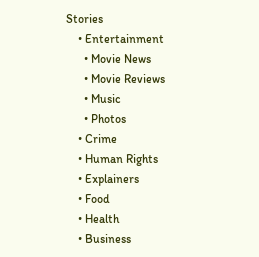Stories
    • Entertainment
      • Movie News
      • Movie Reviews
      • Music
      • Photos
    • Crime
    • Human Rights
    • Explainers
    • Food
    • Health
    • Business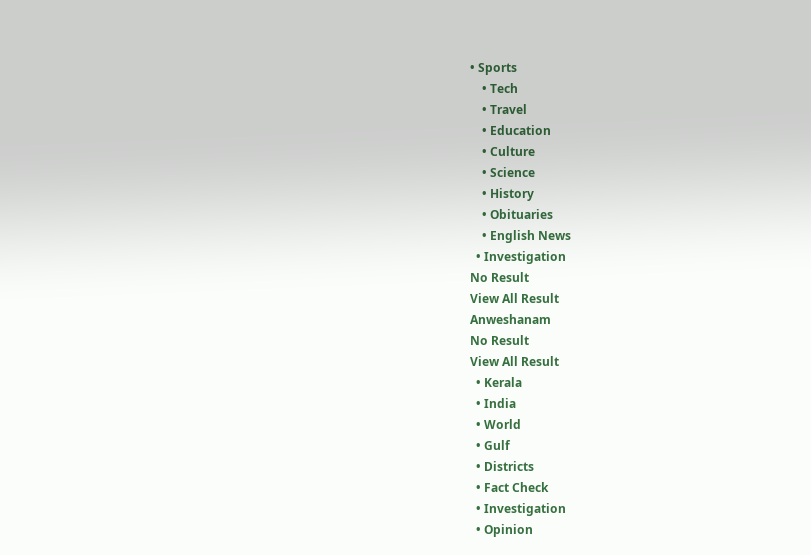• Sports
    • Tech
    • Travel
    • Education
    • Culture
    • Science
    • History
    • Obituaries
    • English News
  • Investigation
No Result
View All Result
Anweshanam
No Result
View All Result
  • Kerala
  • India
  • World
  • Gulf
  • Districts
  • Fact Check
  • Investigation
  • Opinion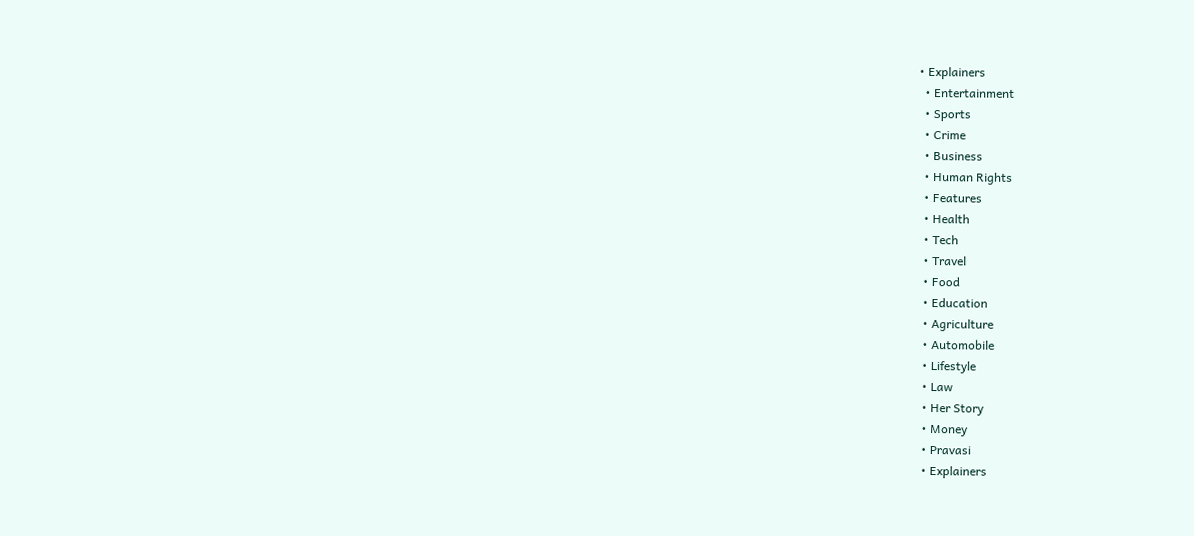• Explainers
  • Entertainment
  • Sports
  • Crime
  • Business
  • Human Rights
  • Features
  • Health
  • Tech
  • Travel
  • Food
  • Education
  • Agriculture
  • Automobile
  • Lifestyle
  • Law
  • Her Story
  • Money
  • Pravasi
  • Explainers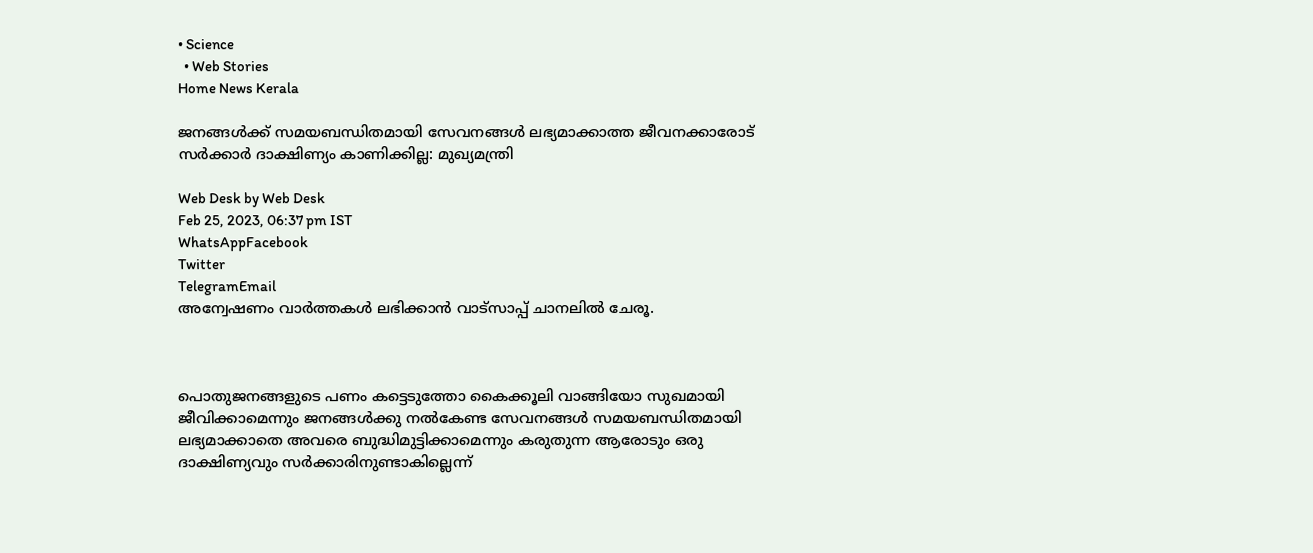• Science
  • Web Stories
Home News Kerala

ജനങ്ങൾക്ക് സമയബന്ധിതമായി സേവനങ്ങൾ ലഭ്യമാക്കാത്ത ജീവനക്കാരോട് സർക്കാർ ദാക്ഷിണ്യം കാണിക്കില്ല: മുഖ്യമന്ത്രി

Web Desk by Web Desk
Feb 25, 2023, 06:37 pm IST
WhatsAppFacebook
Twitter
TelegramEmail
അന്വേഷണം വാർത്തകൾ ലഭിക്കാന്‍ വാട്സാപ്പ് ചാനലില്‍ ചേരൂ.



പൊതുജനങ്ങളുടെ പണം കട്ടെടുത്തോ കൈക്കൂലി വാങ്ങിയോ സുഖമായി ജീവിക്കാമെന്നും ജനങ്ങൾക്കു നൽകേണ്ട സേവനങ്ങൾ സമയബന്ധിതമായി ലഭ്യമാക്കാതെ അവരെ ബുദ്ധിമുട്ടിക്കാമെന്നും കരുതുന്ന ആരോടും ഒരു ദാക്ഷിണ്യവും സർക്കാരിനുണ്ടാകില്ലെന്ന്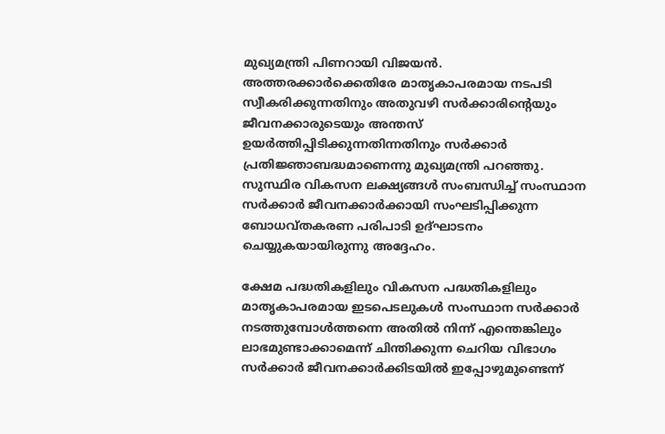മുഖ്യമന്ത്രി പിണറായി വിജയൻ. അത്തരക്കാർക്കെതിരേ മാതൃകാപരമായ നടപടി സ്വീകരിക്കുന്നതിനും അതുവഴി സർക്കാരിന്റെയും ജീവനക്കാരുടെയും അന്തസ് ഉയർത്തിപ്പിടിക്കുന്നതിന്നതിനും സർക്കാർ പ്രതിജ്ഞാബദ്ധമാണെന്നു മുഖ്യമന്ത്രി പറഞ്ഞു. സുസ്ഥിര വികസന ലക്ഷ്യങ്ങൾ സംബന്ധിച്ച് സംസ്ഥാന സർക്കാർ ജീവനക്കാർക്കായി സംഘടിപ്പിക്കുന്ന ബോധവ്തകരണ പരിപാടി ഉദ്ഘാടനം ചെയ്യുകയായിരുന്നു അദ്ദേഹം.

ക്ഷേമ പദ്ധതികളിലും വികസന പദ്ധതികളിലും മാതൃകാപരമായ ഇടപെടലുകൾ സംസ്ഥാന സർക്കാർ നടത്തുമ്പോൾത്തന്നെ അതിൽ നിന്ന് എന്തെങ്കിലും ലാഭമുണ്ടാക്കാമെന്ന് ചിന്തിക്കുന്ന ചെറിയ വിഭാഗം സർക്കാർ ജീവനക്കാർക്കിടയിൽ ഇപ്പോഴുമുണ്ടെന്ന്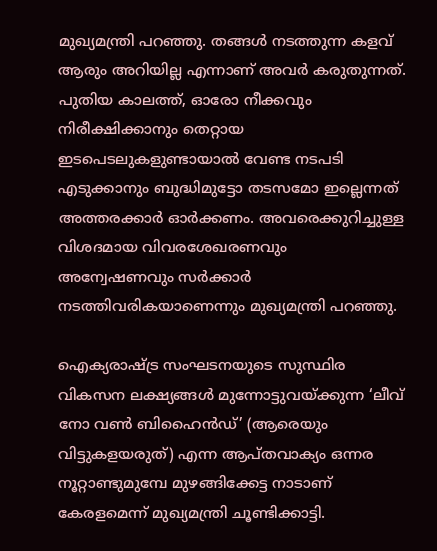മുഖ്യമന്ത്രി പറഞ്ഞു. തങ്ങൾ നടത്തുന്ന കളവ് ആരും അറിയില്ല എന്നാണ് അവർ കരുതുന്നത്. പുതിയ കാലത്ത്, ഓരോ നീക്കവും നിരീക്ഷിക്കാനും തെറ്റായ ഇടപെടലുകളുണ്ടായാൽ വേണ്ട നടപടി എടുക്കാനും ബുദ്ധിമുട്ടോ തടസമോ ഇല്ലെന്നത് അത്തരക്കാർ ഓർക്കണം. അവരെക്കുറിച്ചുള്ള വിശദമായ വിവരശേഖരണവും അന്വേഷണവും സർക്കാർ നടത്തിവരികയാണെന്നും മുഖ്യമന്ത്രി പറഞ്ഞു.

ഐക്യരാഷ്ട്ര സംഘടനയുടെ സുസ്ഥിര വികസന ലക്ഷ്യങ്ങൾ മുന്നോട്ടുവയ്ക്കുന്ന ‘ലീവ് നോ വൺ ബിഹൈൻഡ്’ (ആരെയും വിട്ടുകളയരുത്) എന്ന ആപ്തവാക്യം ഒന്നര നൂറ്റാണ്ടുമുമ്പേ മുഴങ്ങിക്കേട്ട നാടാണ് കേരളമെന്ന് മുഖ്യമന്ത്രി ചൂണ്ടിക്കാട്ടി.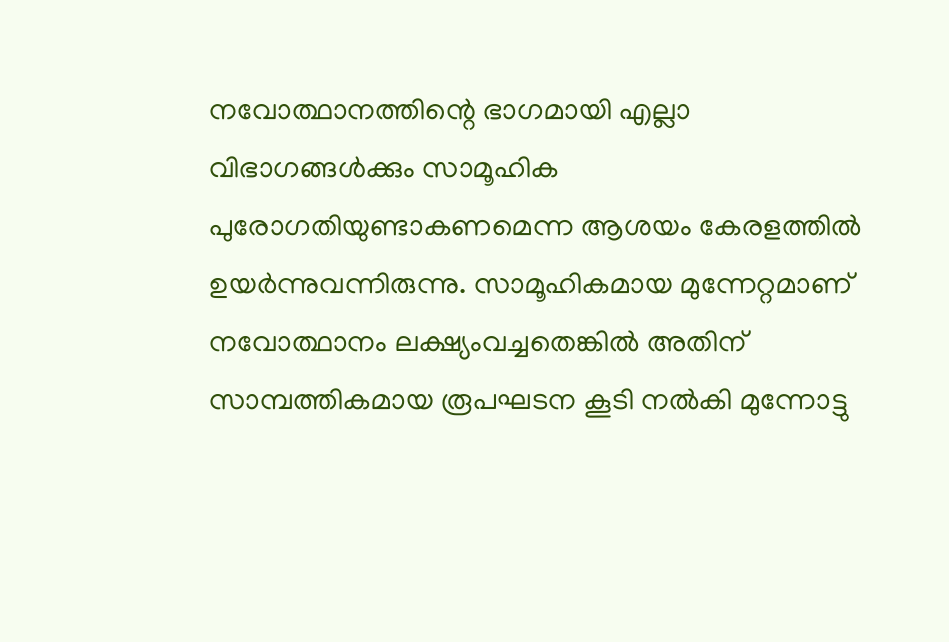നവോത്ഥാനത്തിന്റെ ഭാഗമായി എല്ലാ വിഭാഗങ്ങൾക്കും സാമൂഹിക പുരോഗതിയുണ്ടാകണമെന്ന ആശയം കേരളത്തിൽ ഉയർന്നുവന്നിരുന്നു. സാമൂഹികമായ മുന്നേറ്റമാണ് നവോത്ഥാനം ലക്ഷ്യംവച്ചതെങ്കിൽ അതിന് സാമ്പത്തികമായ രൂപഘടന കൂടി നൽകി മുന്നോട്ടു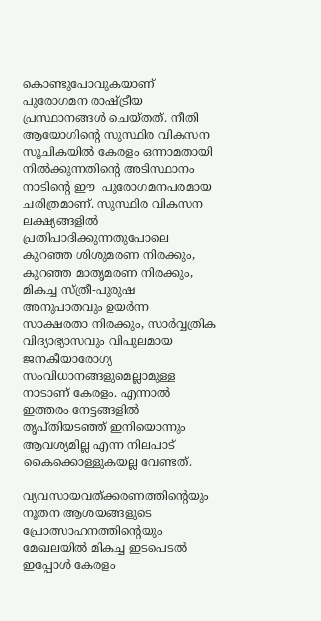കൊണ്ടുപോവുകയാണ് പുരോഗമന രാഷ്ട്രീയ പ്രസ്ഥാനങ്ങൾ ചെയ്തത്. നീതി ആയോഗിന്റെ സുസ്ഥിര വികസന സൂചികയിൽ കേരളം ഒന്നാമതായി നിൽക്കുന്നതിന്റെ അടിസ്ഥാനം നാടിന്റെ ഈ  പുരോഗമനപരമായ ചരിത്രമാണ്. സുസ്ഥിര വികസന ലക്ഷ്യങ്ങളിൽ പ്രതിപാദിക്കുന്നതുപോലെ കുറഞ്ഞ ശിശുമരണ നിരക്കും, കുറഞ്ഞ മാതൃമരണ നിരക്കും, മികച്ച സ്ത്രീ-പുരുഷ അനുപാതവും ഉയർന്ന സാക്ഷരതാ നിരക്കും, സാർവ്വത്രിക വിദ്യാഭ്യാസവും വിപുലമായ ജനകീയാരോഗ്യ സംവിധാനങ്ങളുമെല്ലാമുള്ള നാടാണ് കേരളം. എന്നാൽ ഇത്തരം നേട്ടങ്ങളിൽ തൃപ്തിയടഞ്ഞ് ഇനിയൊന്നും ആവശ്യമില്ല എന്ന നിലപാട് കൈക്കൊള്ളുകയല്ല വേണ്ടത്.

വ്യവസായവത്ക്കരണത്തിന്റെയും നൂതന ആശയങ്ങളുടെ പ്രോത്സാഹനത്തിന്റെയും മേഖലയിൽ മികച്ച ഇടപെടൽ ഇപ്പോൾ കേരളം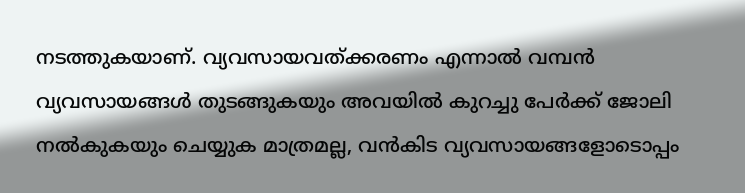നടത്തുകയാണ്. വ്യവസായവത്ക്കരണം എന്നാൽ വമ്പൻ വ്യവസായങ്ങൾ തുടങ്ങുകയും അവയിൽ കുറച്ചു പേർക്ക് ജോലി നൽകുകയും ചെയ്യുക മാത്രമല്ല, വൻകിട വ്യവസായങ്ങളോടൊപ്പം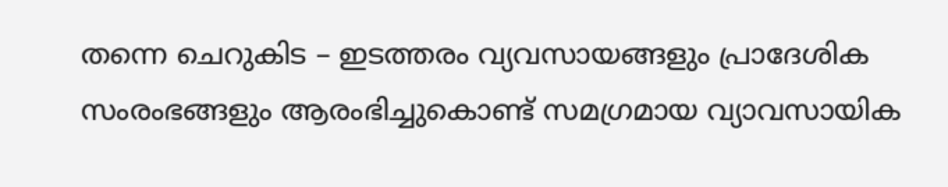തന്നെ ചെറുകിട – ഇടത്തരം വ്യവസായങ്ങളും പ്രാദേശിക സംരംഭങ്ങളും ആരംഭിച്ചുകൊണ്ട് സമഗ്രമായ വ്യാവസായിക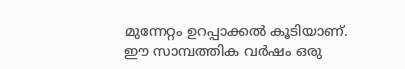മുന്നേറ്റം ഉറപ്പാക്കൽ കൂടിയാണ്. ഈ സാമ്പത്തിക വർഷം ഒരു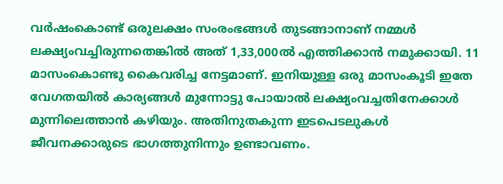വർഷംകൊണ്ട് ഒരുലക്ഷം സംരംഭങ്ങൾ തുടങ്ങാനാണ് നമ്മൾ ലക്ഷ്യംവച്ചിരുന്നതെങ്കിൽ അത് 1,33,000ൽ എത്തിക്കാൻ നമുക്കായി. 11 മാസംകൊണ്ടു കൈവരിച്ച നേട്ടമാണ്. ഇനിയുള്ള ഒരു മാസംകൂടി ഇതേ വേഗതയിൽ കാര്യങ്ങൾ മുന്നോട്ടു പോയാൽ ലക്ഷ്യംവച്ചതിനേക്കാൾ മുന്നിലെത്താൻ കഴിയും. അതിനുതകുന്ന ഇടപെടലുകൾ ജീവനക്കാരുടെ ഭാഗത്തുനിന്നും ഉണ്ടാവണം.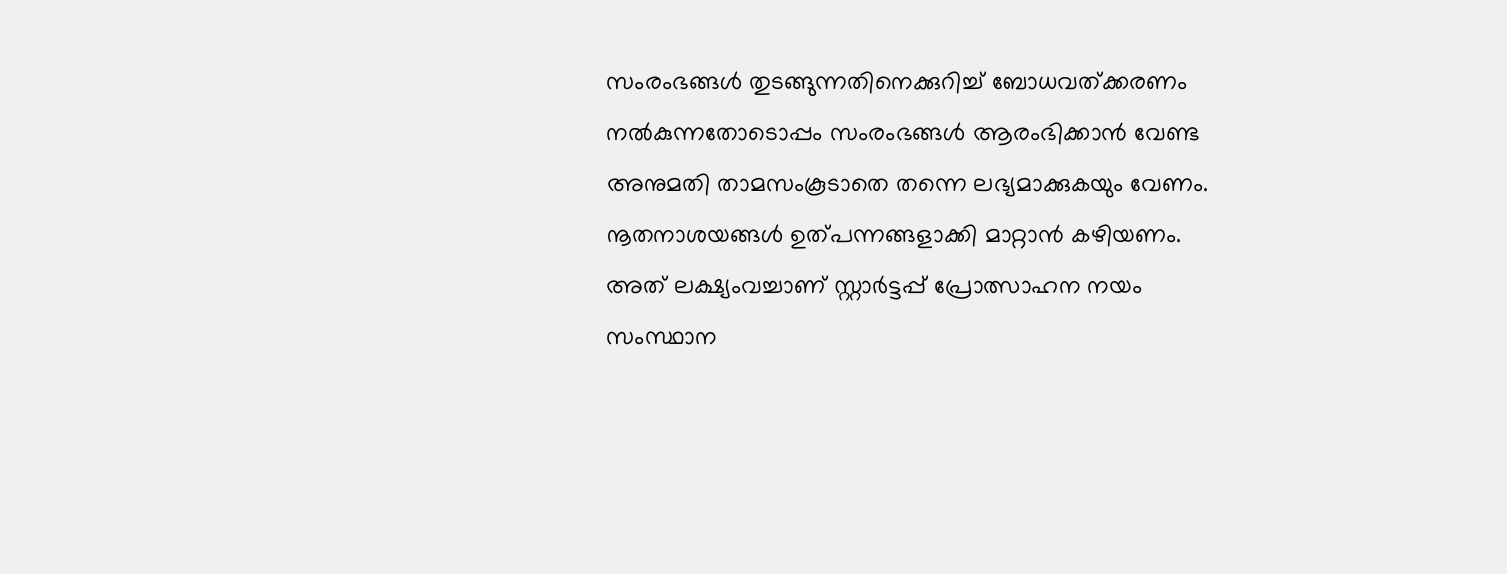സംരംഭങ്ങൾ തുടങ്ങുന്നതിനെക്കുറിച്ച് ബോധവത്ക്കരണം നൽകുന്നതോടൊപ്പം സംരംഭങ്ങൾ ആരംഭിക്കാൻ വേണ്ട അനുമതി താമസംകൂടാതെ തന്നെ ലഭ്യമാക്കുകയും വേണം. നൂതനാശയങ്ങൾ ഉത്പന്നങ്ങളാക്കി മാറ്റാൻ കഴിയണം. അത് ലക്ഷ്യംവച്ചാണ് സ്റ്റാർട്ടപ്പ് പ്രോത്സാഹന നയം സംസ്ഥാന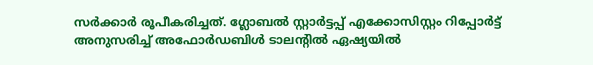സർക്കാർ രൂപീകരിച്ചത്. ഗ്ലോബൽ സ്റ്റാർട്ടപ്പ് എക്കോസിസ്റ്റം റിപ്പോർട്ട് അനുസരിച്ച് അഫോർഡബിൾ ടാലന്റിൽ ഏഷ്യയിൽ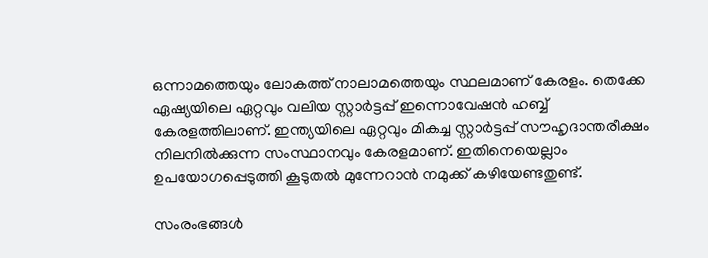ഒന്നാമത്തെയും ലോകത്ത് നാലാമത്തെയും സ്ഥലമാണ് കേരളം. തെക്കേ ഏഷ്യയിലെ ഏറ്റവും വലിയ സ്റ്റാർട്ടപ്പ് ഇന്നൊവേഷൻ ഹബ്ബ് കേരളത്തിലാണ്. ഇന്ത്യയിലെ ഏറ്റവും മികച്ച സ്റ്റാർട്ടപ്പ് സൗഹൃദാന്തരീക്ഷം നിലനിൽക്കുന്ന സംസ്ഥാനവും കേരളമാണ്. ഇതിനെയെല്ലാം ഉപയോഗപ്പെടുത്തി കൂടുതൽ മുന്നേറാൻ നമുക്ക് കഴിയേണ്ടതുണ്ട്.

സംരംഭങ്ങൾ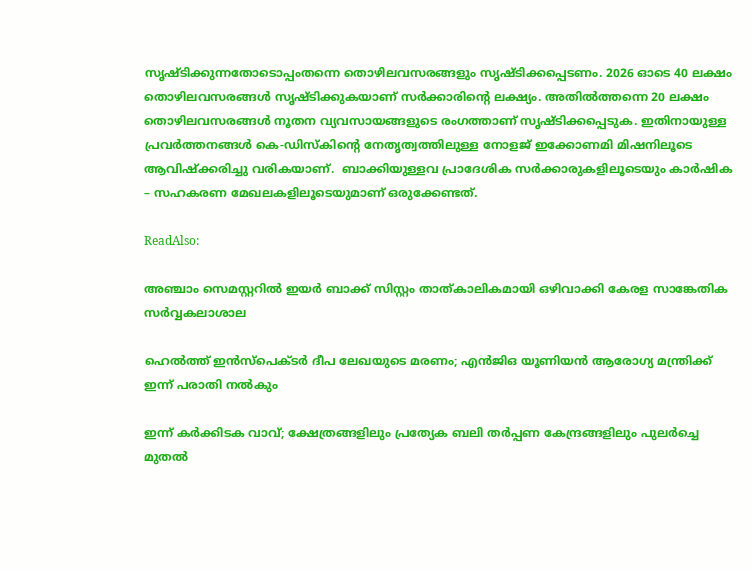സൃഷ്ടിക്കുന്നതോടൊപ്പംതന്നെ തൊഴിലവസരങ്ങളും സൃഷ്ടിക്കപ്പെടണം. 2026 ഓടെ 40 ലക്ഷം തൊഴിലവസരങ്ങൾ സൃഷ്ടിക്കുകയാണ് സർക്കാരിന്റെ ലക്ഷ്യം. അതിൽത്തന്നെ 20 ലക്ഷം തൊഴിലവസരങ്ങൾ നൂതന വ്യവസായങ്ങളുടെ രംഗത്താണ് സൃഷ്ടിക്കപ്പെടുക. ഇതിനായുള്ള പ്രവർത്തനങ്ങൾ കെ-ഡിസ്‌കിന്റെ നേതൃത്വത്തിലുള്ള നോളജ് ഇക്കോണമി മിഷനിലൂടെ ആവിഷ്‌ക്കരിച്ചു വരികയാണ്.  ബാക്കിയുള്ളവ പ്രാദേശിക സർക്കാരുകളിലൂടെയും കാർഷിക – സഹകരണ മേഖലകളിലൂടെയുമാണ് ഒരുക്കേണ്ടത്.

ReadAlso:

അഞ്ചാം സെമസ്റ്ററില്‍ ഇയര്‍ ബാക്ക് സിസ്റ്റം താത്കാലികമായി ഒഴിവാക്കി കേരള സാങ്കേതിക സര്‍വ്വകലാശാല

ഹെൽത്ത് ഇൻസ്പെക്ടർ ദീപ ലേഖയുടെ മരണം; എൻജിഒ യൂണിയൻ ആരോഗ്യ മന്ത്രിക്ക് ഇന്ന് പരാതി നൽകും

ഇന്ന് കർക്കിടക വാവ്; ക്ഷേത്രങ്ങളിലും പ്രത്യേക ബലി തർപ്പണ കേന്ദ്രങ്ങളിലും പുലർച്ചെ മുതൽ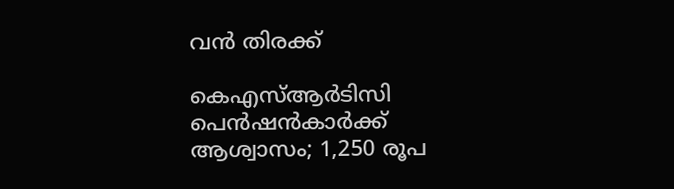വൻ തിരക്ക്

കെഎസ്ആർടിസി പെൻഷൻകാർക്ക് ആശ്വാസം; 1,250 രൂപ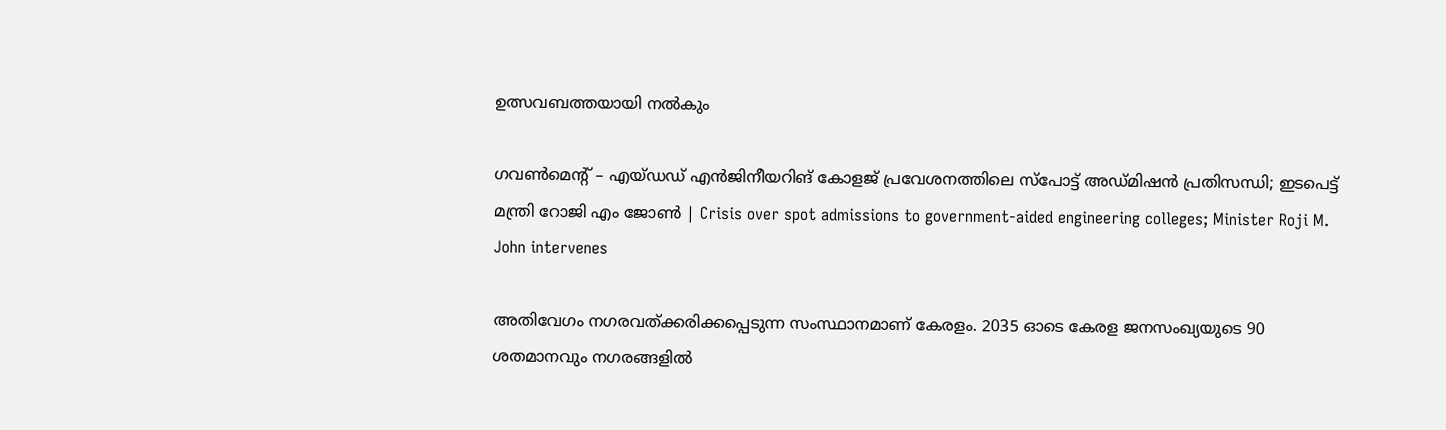ഉത്സവബത്തയായി നൽകും

ഗവൺമെന്റ് – എയ്ഡഡ് എൻജിനീയറിങ് കോളജ് പ്രവേശനത്തിലെ സ്പോട്ട് അഡ്മിഷൻ പ്രതിസന്ധി; ഇടപെട്ട് മന്ത്രി റോജി എം ജോൺ | Crisis over spot admissions to government-aided engineering colleges; Minister Roji M. John intervenes

അതിവേഗം നഗരവത്ക്കരിക്കപ്പെടുന്ന സംസ്ഥാനമാണ് കേരളം. 2035 ഓടെ കേരള ജനസംഖ്യയുടെ 90 ശതമാനവും നഗരങ്ങളിൽ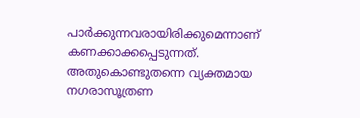പാർക്കുന്നവരായിരിക്കുമെന്നാണ് കണക്കാക്കപ്പെടുന്നത്. അതുകൊണ്ടുതന്നെ വ്യക്തമായ നഗരാസൂത്രണ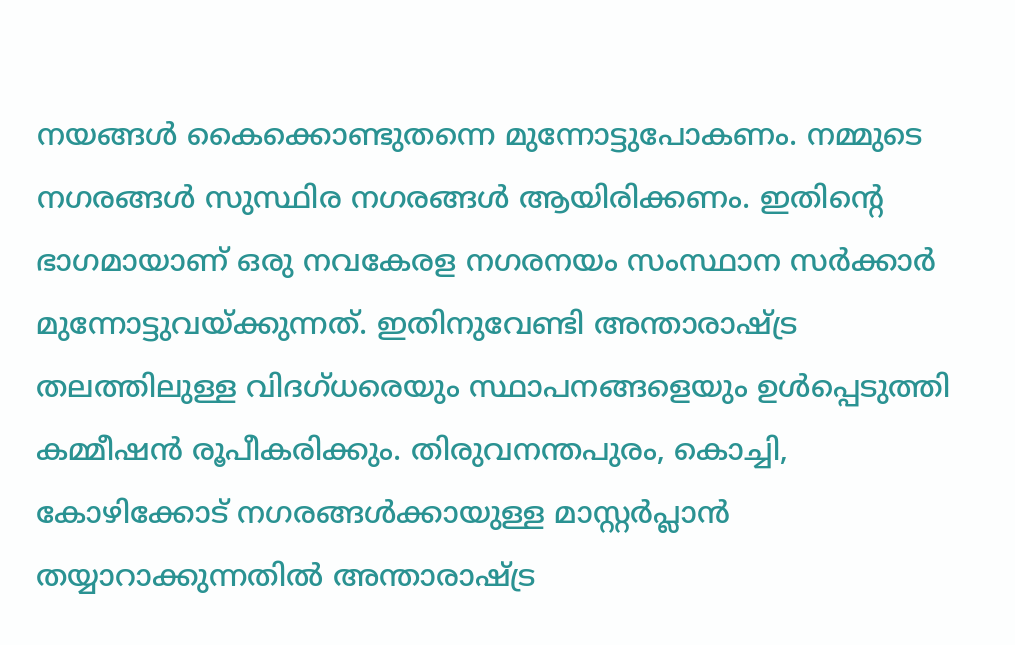നയങ്ങൾ കൈക്കൊണ്ടുതന്നെ മുന്നോട്ടുപോകണം. നമ്മുടെ നഗരങ്ങൾ സുസ്ഥിര നഗരങ്ങൾ ആയിരിക്കണം. ഇതിന്റെ ഭാഗമായാണ് ഒരു നവകേരള നഗരനയം സംസ്ഥാന സർക്കാർ മുന്നോട്ടുവയ്ക്കുന്നത്. ഇതിനുവേണ്ടി അന്താരാഷ്ട്ര തലത്തിലുള്ള വിദഗ്ധരെയും സ്ഥാപനങ്ങളെയും ഉൾപ്പെടുത്തി കമ്മീഷൻ രൂപീകരിക്കും. തിരുവനന്തപുരം, കൊച്ചി, കോഴിക്കോട് നഗരങ്ങൾക്കായുള്ള മാസ്റ്റർപ്ലാൻ തയ്യാറാക്കുന്നതിൽ അന്താരാഷ്ട്ര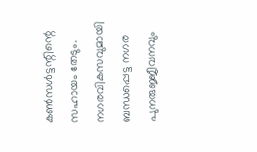കൺസൾട്ടന്റിന്റെ സഹായം തേടും. നഗരവികസവുമായി ബന്ധപ്പെട്ട നഗര പുനരുജ്ജീവനവും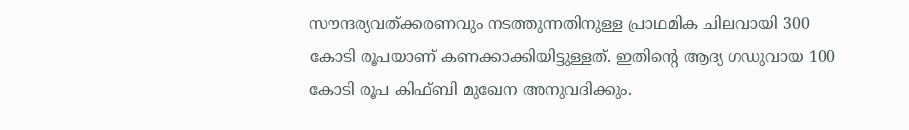സൗന്ദര്യവത്ക്കരണവും നടത്തുന്നതിനുള്ള പ്രാഥമിക ചിലവായി 300 കോടി രൂപയാണ് കണക്കാക്കിയിട്ടുള്ളത്. ഇതിന്റെ ആദ്യ ഗഡുവായ 100 കോടി രൂപ കിഫ്ബി മുഖേന അനുവദിക്കും.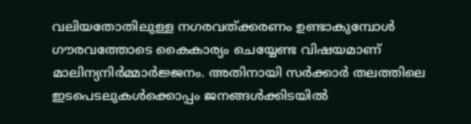വലിയതോതിലുള്ള നഗരവത്ക്കരണം ഉണ്ടാകുമ്പോൾ ഗൗരവത്തോടെ കൈകാര്യം ചെയ്യേണ്ട വിഷയമാണ് മാലിന്യനിർമ്മാർജ്ജനം. അതിനായി സർക്കാർ തലത്തിലെ ഇടപെടലുകൾക്കൊപ്പം ജനങ്ങൾക്കിടയിൽ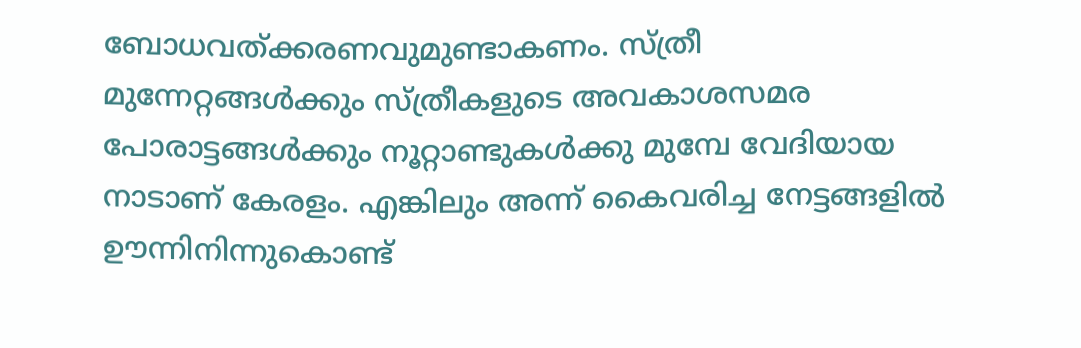ബോധവത്ക്കരണവുമുണ്ടാകണം. സ്ത്രീ മുന്നേറ്റങ്ങൾക്കും സ്ത്രീകളുടെ അവകാശസമര പോരാട്ടങ്ങൾക്കും നൂറ്റാണ്ടുകൾക്കു മുമ്പേ വേദിയായ നാടാണ് കേരളം. എങ്കിലും അന്ന് കൈവരിച്ച നേട്ടങ്ങളിൽ ഊന്നിനിന്നുകൊണ്ട്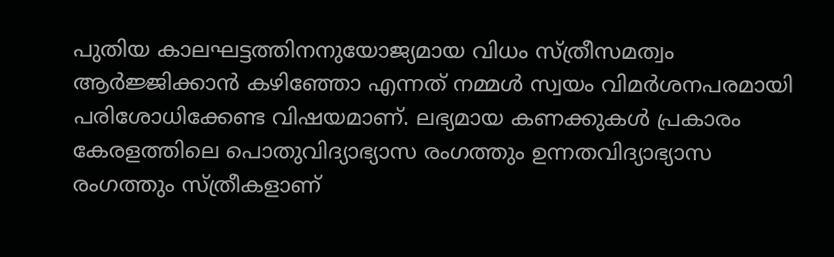പുതിയ കാലഘട്ടത്തിനനുയോജ്യമായ വിധം സ്ത്രീസമത്വം ആർജ്ജിക്കാൻ കഴിഞ്ഞോ എന്നത് നമ്മൾ സ്വയം വിമർശനപരമായി പരിശോധിക്കേണ്ട വിഷയമാണ്. ലഭ്യമായ കണക്കുകൾ പ്രകാരം കേരളത്തിലെ പൊതുവിദ്യാഭ്യാസ രംഗത്തും ഉന്നതവിദ്യാഭ്യാസ രംഗത്തും സ്ത്രീകളാണ്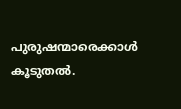പുരുഷന്മാരെക്കാൾ കൂടുതൽ.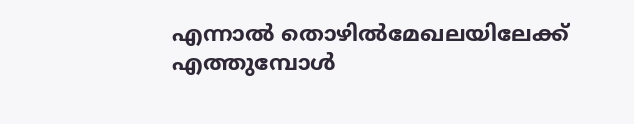എന്നാൽ തൊഴിൽമേഖലയിലേക്ക് എത്തുമ്പോൾ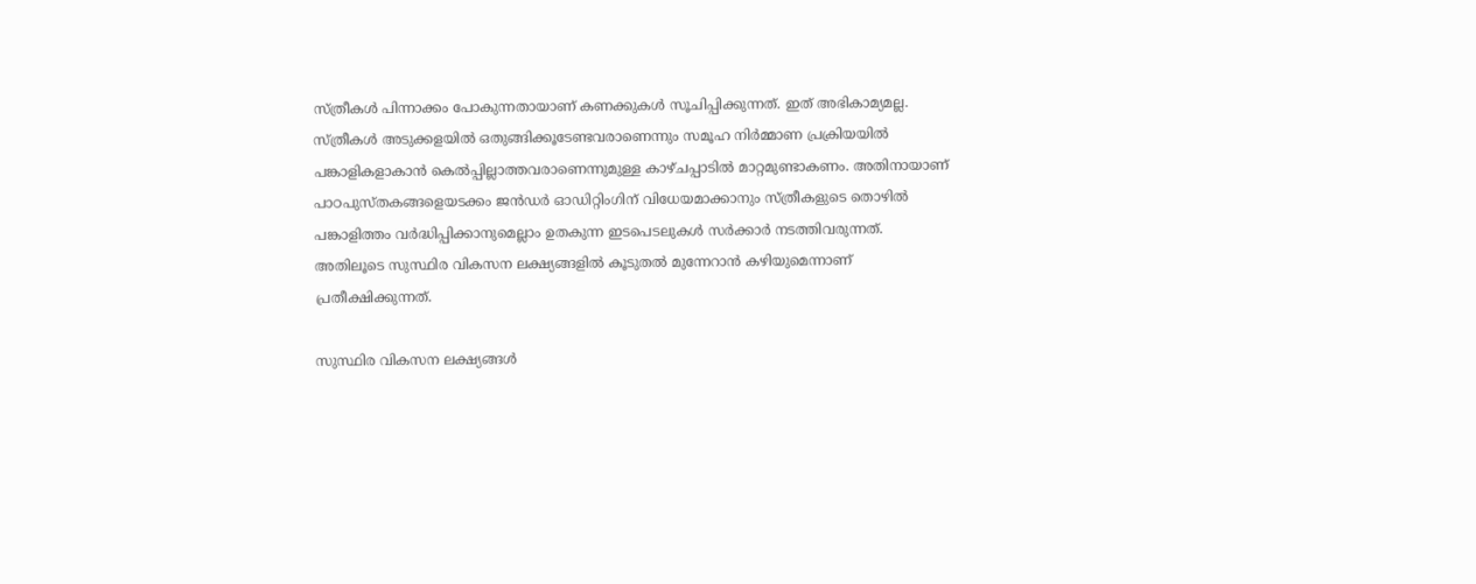സ്ത്രീകൾ പിന്നാക്കം പോകുന്നതായാണ് കണക്കുകൾ സൂചിപ്പിക്കുന്നത്. ഇത് അഭികാമ്യമല്ല. സ്ത്രീകൾ അടുക്കളയിൽ ഒതുങ്ങിക്കൂടേണ്ടവരാണെന്നും സമൂഹ നിർമ്മാണ പ്രക്രിയയിൽ പങ്കാളികളാകാൻ കെൽപ്പില്ലാത്തവരാണെന്നുമുള്ള കാഴ്ചപ്പാടിൽ മാറ്റമുണ്ടാകണം. അതിനായാണ് പാഠപുസ്തകങ്ങളെയടക്കം ജൻഡർ ഓഡിറ്റിംഗിന് വിധേയമാക്കാനും സ്ത്രീകളുടെ തൊഴിൽ പങ്കാളിത്തം വർദ്ധിപ്പിക്കാനുമെല്ലാം ഉതകുന്ന ഇടപെടലുകൾ സർക്കാർ നടത്തിവരുന്നത്. അതിലൂടെ സുസ്ഥിര വികസന ലക്ഷ്യങ്ങളിൽ കൂടുതൽ മുന്നേറാൻ കഴിയുമെന്നാണ് പ്രതീക്ഷിക്കുന്നത്.

സുസ്ഥിര വികസന ലക്ഷ്യങ്ങൾ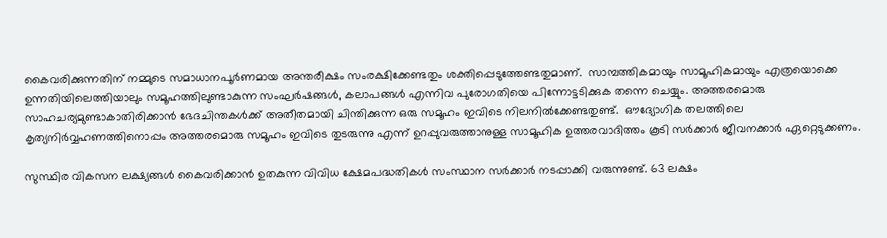കൈവരിക്കുന്നതിന് നമ്മുടെ സമാധാനപൂർണമായ അന്തരീക്ഷം സംരക്ഷിക്കേണ്ടതും ശക്തിപ്പെടുത്തേണ്ടതുമാണ്.  സാമ്പത്തികമായും സാമൂഹികമായും എത്രയൊക്കെ ഉന്നതിയിലെത്തിയാലും സമൂഹത്തിലുണ്ടാകുന്ന സംഘർഷങ്ങൾ, കലാപങ്ങൾ എന്നിവ പുരോഗതിയെ പിന്നോട്ടടിക്കുക തന്നെ ചെയ്യും. അത്തരമൊരു സാഹചര്യമുണ്ടാകാതിരിക്കാൻ ഭേദചിന്തകൾക്ക് അതീതമായി ചിന്തിക്കുന്ന ഒരു സമൂഹം ഇവിടെ നിലനിൽക്കേണ്ടതുണ്ട്.  ഔദ്യോഗിക തലത്തിലെ കൃത്യനിർവ്വഹണത്തിനൊപ്പം അത്തരമൊരു സമൂഹം ഇവിടെ തുടരുന്നു എന്ന് ഉറപ്പുവരുത്താനുള്ള സാമൂഹിക ഉത്തരവാദിത്തം കൂടി സർക്കാർ ജീവനക്കാർ ഏറ്റെടുക്കണം.

സുസ്ഥിര വികസന ലക്ഷ്യങ്ങൾ കൈവരിക്കാൻ ഉതകുന്ന വിവിധ ക്ഷേമപദ്ധതികൾ സംസ്ഥാന സർക്കാർ നടപ്പാക്കി വരുന്നുണ്ട്. 63 ലക്ഷം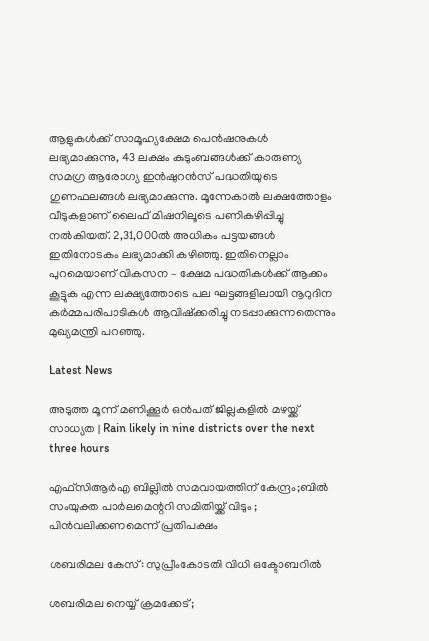ആളുകൾക്ക് സാമൂഹ്യക്ഷേമ പെൻഷനുകൾ ലഭ്യമാക്കുന്നു, 43 ലക്ഷം കുടുംബങ്ങൾക്ക് കാരുണ്യ സമഗ്ര ആരോഗ്യ ഇൻഷുറൻസ് പദ്ധതിയുടെ ഗുണഫലങ്ങൾ ലഭ്യമാക്കുന്നു. മൂന്നേകാൽ ലക്ഷത്തോളം വീടുകളാണ് ലൈഫ് മിഷനിലൂടെ പണികഴിപ്പിച്ചു നൽകിയത്. 2,31,000ൽ അധികം പട്ടയങ്ങൾ ഇതിനോടകം ലഭ്യമാക്കി കഴിഞ്ഞു. ഇതിനെല്ലാം പുറമെയാണ് വികസന – ക്ഷേമ പദ്ധതികൾക്ക് ആക്കം കൂട്ടുക എന്ന ലക്ഷ്യത്തോടെ പല ഘട്ടങ്ങളിലായി നൂറുദിന കർമ്മപരിപാടികൾ ആവിഷ്‌ക്കരിച്ചു നടപ്പാക്കുന്നതെന്നും മുഖ്യമന്ത്രി പറഞ്ഞു.

Latest News

അടുത്ത മൂന്ന് മണിക്കൂർ ഒൻപത് ജില്ലകളിൽ മഴയ്ക്ക് സാധ്യത | Rain likely in nine districts over the next three hours

എഫ്സിആർഎ ബില്ലിൽ സമവായത്തിന് കേന്ദ്രം;ബില്‍ സംയുക്ത പാര്‍ലമെന്ററി സമിതിയ്ക്ക് വിടും ; പിൻവലിക്കണമെന്ന് പ്രതിപക്ഷം

ശബരിമല കേസ്: സുപ്രീംകോടതി വിധി ഒക്ടോബറില്‍

ശബരിമല നെയ്യ് ക്രമക്കേട്;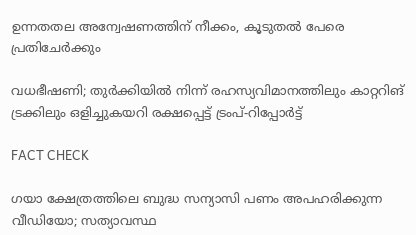ഉന്നതതല അന്വേഷണത്തിന് നീക്കം, കൂടുതൽ പേരെ പ്രതിചേർക്കും

വധഭീഷണി; തുർക്കിയിൽ നിന്ന് രഹസ്യവിമാനത്തിലും കാറ്ററിങ് ട്രക്കിലും ഒളിച്ചുകയറി രക്ഷപ്പെട്ട് ട്രംപ്-റിപ്പോർട്ട്

FACT CHECK

ഗയാ ക്ഷേത്രത്തിലെ ബുദ്ധ സന്യാസി പണം അപഹരിക്കുന്ന വീഡിയോ; സത്യാവസ്ഥ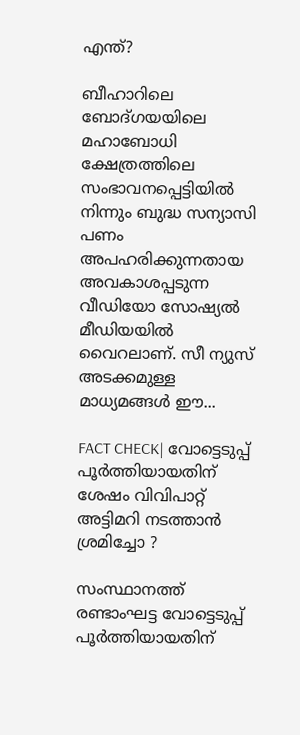എന്ത്?

ബീഹാറിലെ ബോദ്ഗയയിലെ മഹാബോധി ക്ഷേത്രത്തിലെ സംഭാവനപ്പെട്ടിയില്‍ നിന്നും ബുദ്ധ സന്യാസി പണം അപഹരിക്കുന്നതായ അവകാശപ്പടുന്ന വീഡിയോ സോഷ്യല്‍ മീഡിയയില്‍ വൈറലാണ്. സീ ന്യുസ് അടക്കമുള്ള മാധ്യമങ്ങള്‍ ഈ...

FACT CHECK| വോട്ടെടുപ്പ് പൂർത്തിയായതിന് ശേഷം വിവിപാറ്റ് അട്ടിമറി നടത്താൻ ശ്രമിച്ചോ ?

സംസ്ഥാനത്ത് രണ്ടാംഘട്ട വോട്ടെടുപ്പ് പൂർത്തിയായതിന്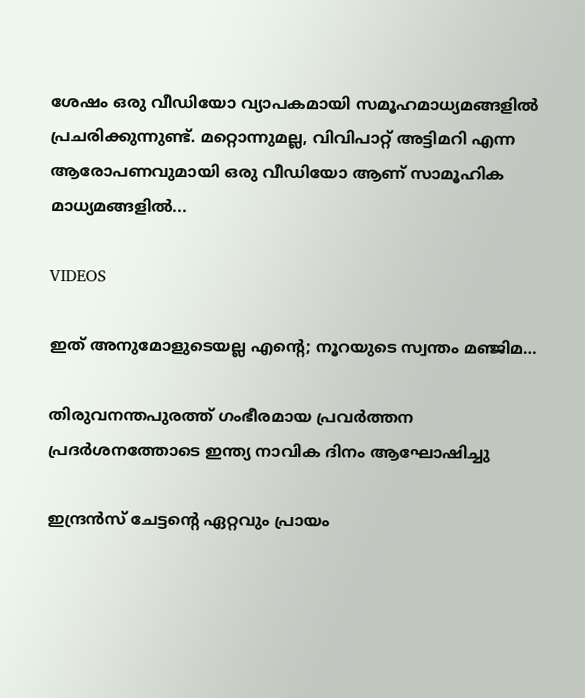ശേഷം ഒരു വീഡിയോ വ്യാപകമായി സമൂഹമാധ്യമങ്ങളിൽ പ്രചരിക്കുന്നുണ്ട്. മറ്റൊന്നുമല്ല, വിവിപാറ്റ് അട്ടിമറി എന്ന ആരോപണവുമായി ഒരു വീഡിയോ ആണ് സാമൂഹിക മാധ്യമങ്ങളിൽ...

VIDEOS

ഇത് അനുമോളുടെയല്ല എന്റെ; നൂറയുടെ സ്വന്തം മഞ്ജിമ…

തിരുവനന്തപുരത്ത് ഗംഭീരമായ പ്രവർത്തന പ്രദർശനത്തോടെ ഇന്ത്യ നാവിക ദിനം ആഘോഷിച്ചു

ഇന്ദ്രൻസ് ചേട്ടന്റെ ഏറ്റവും പ്രായം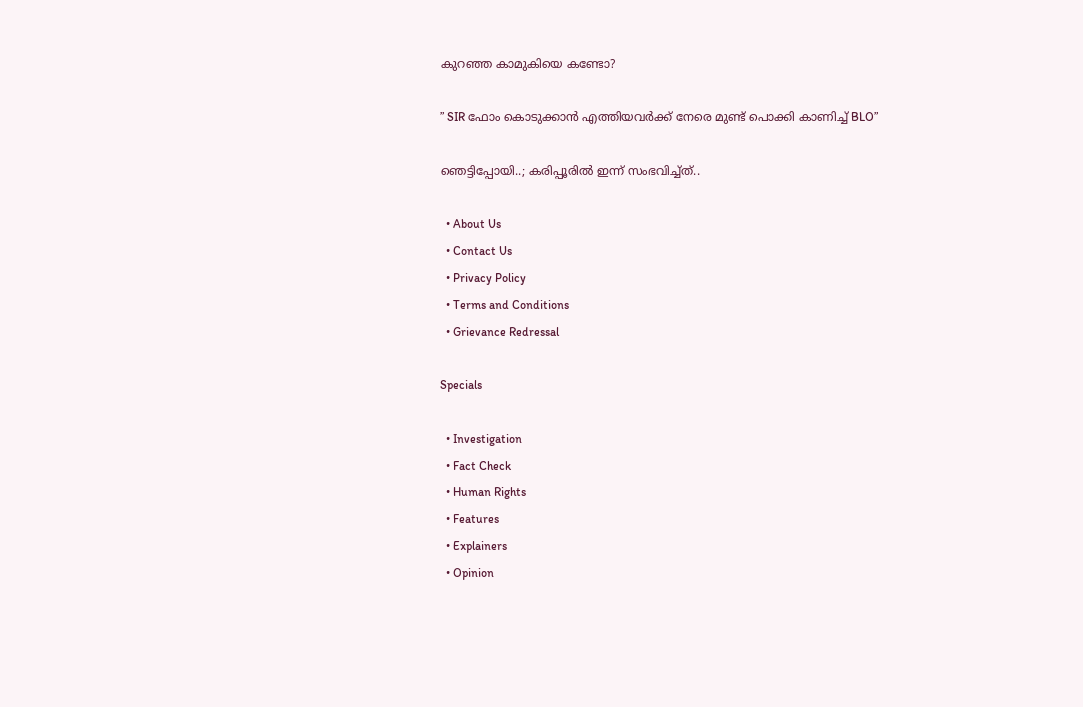കുറഞ്ഞ കാമുകിയെ കണ്ടോ?

” SIR ഫോം കൊടുക്കാൻ എത്തിയവർക്ക് നേരെ മുണ്ട് പൊക്കി കാണിച്ച് BLO”

ഞെട്ടിപ്പോയി..; കരിപ്പൂരിൽ ഇന്ന് സംഭവിച്ച്ത്..

  • About Us
  • Contact Us
  • Privacy Policy
  • Terms and Conditions
  • Grievance Redressal

Specials

  • Investigation
  • Fact Check
  • Human Rights
  • Features
  • Explainers
  • Opinion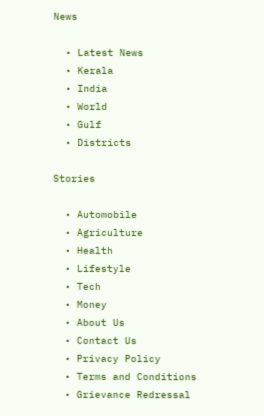News

  • Latest News
  • Kerala
  • India
  • World
  • Gulf
  • Districts

Stories

  • Automobile
  • Agriculture
  • Health
  • Lifestyle
  • Tech
  • Money
  • About Us
  • Contact Us
  • Privacy Policy
  • Terms and Conditions
  • Grievance Redressal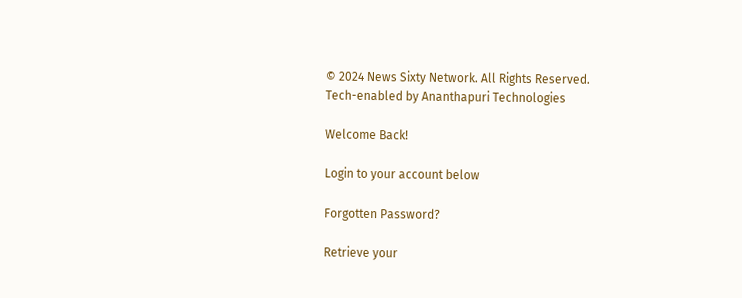© 2024 News Sixty Network. All Rights Reserved.
Tech-enabled by Ananthapuri Technologies

Welcome Back!

Login to your account below

Forgotten Password?

Retrieve your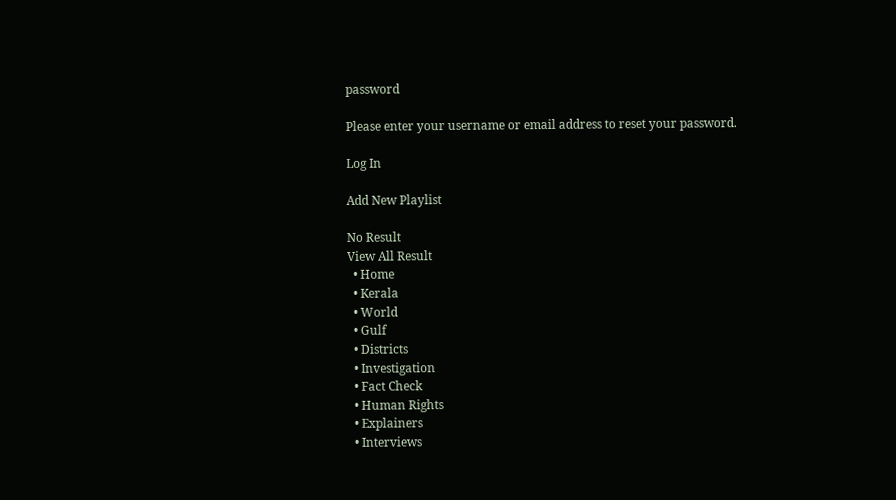password

Please enter your username or email address to reset your password.

Log In

Add New Playlist

No Result
View All Result
  • Home
  • Kerala
  • World
  • Gulf
  • Districts
  • Investigation
  • Fact Check
  • Human Rights
  • Explainers
  • Interviews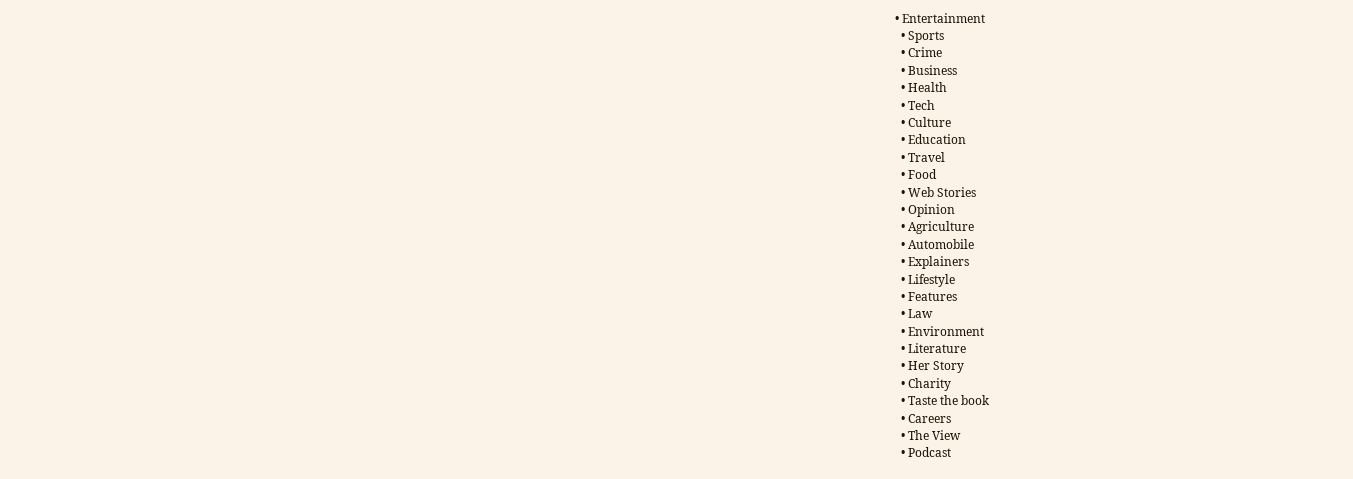• Entertainment
  • Sports
  • Crime
  • Business
  • Health
  • Tech
  • Culture
  • Education
  • Travel
  • Food
  • Web Stories
  • Opinion
  • Agriculture
  • Automobile
  • Explainers
  • Lifestyle
  • Features
  • Law
  • Environment
  • Literature
  • Her Story
  • Charity
  • Taste the book
  • Careers
  • The View
  • Podcast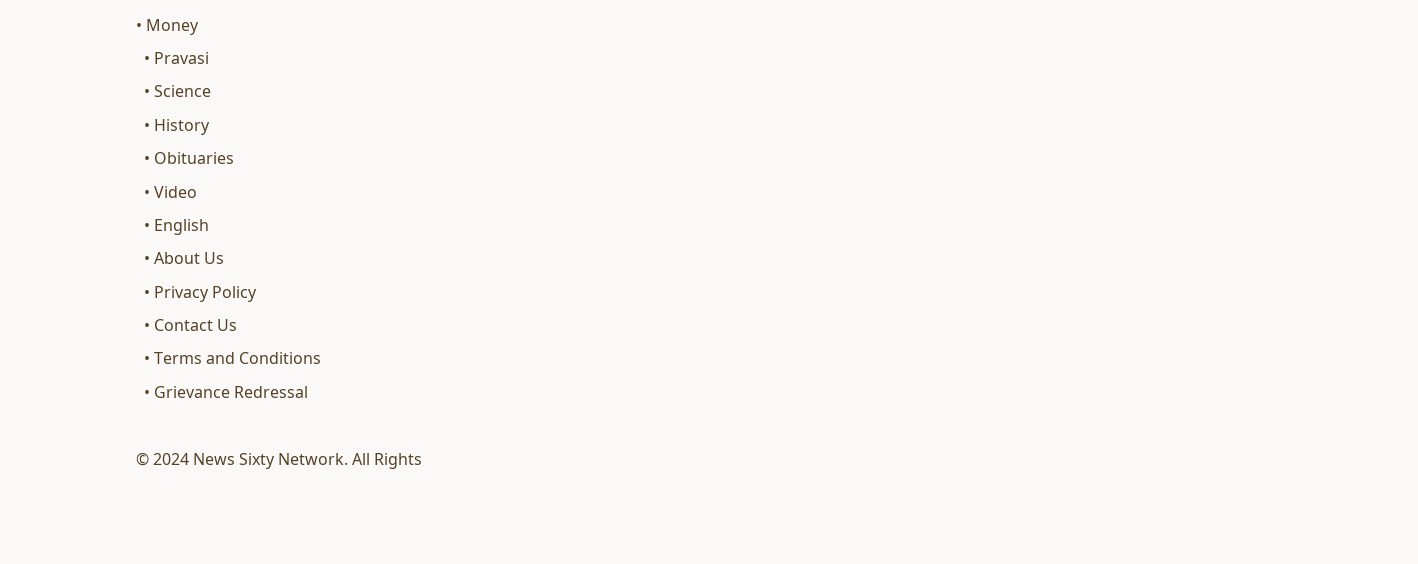• Money
  • Pravasi
  • Science
  • History
  • Obituaries
  • Video
  • English
  • About Us
  • Privacy Policy
  • Contact Us
  • Terms and Conditions
  • Grievance Redressal

© 2024 News Sixty Network. All Rights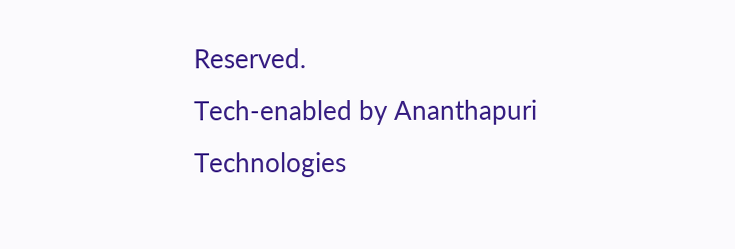Reserved.
Tech-enabled by Ananthapuri Technologies